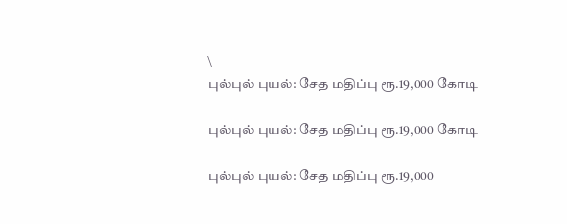\
புல்புல் புயல்: சேத மதிப்பு ரூ.19,000 கோடி

புல்புல் புயல்: சேத மதிப்பு ரூ.19,000 கோடி

புல்புல் புயல்: சேத மதிப்பு ரூ.19,000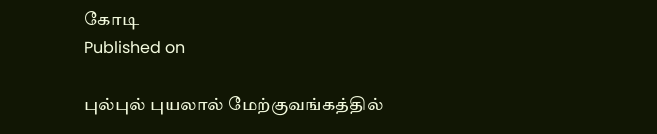கோடி
Published on

புல்புல் புயலால் மேற்குவங்கத்தில்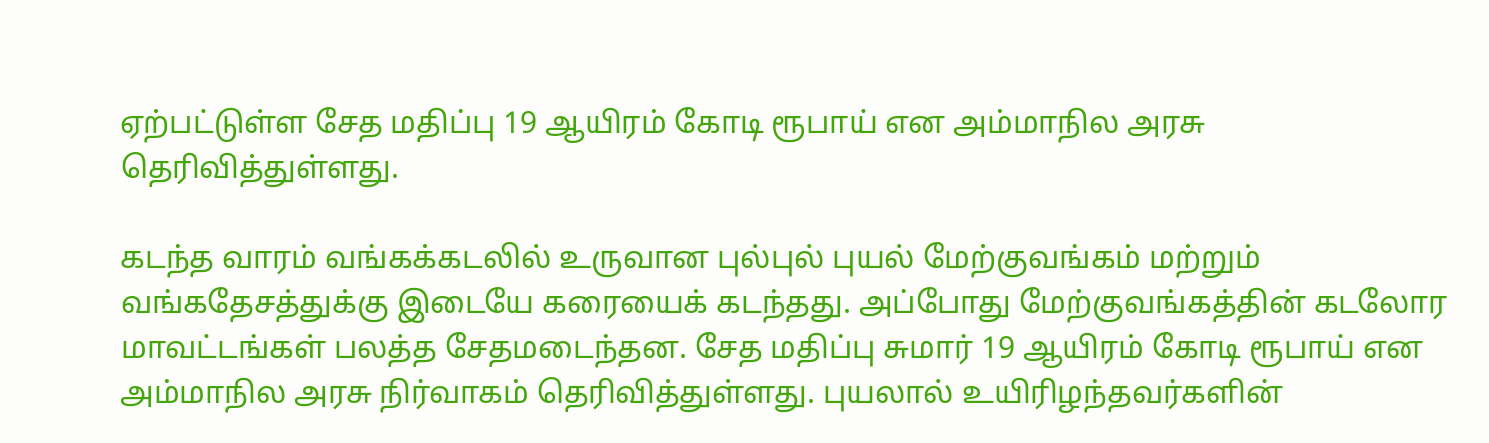ஏற்பட்டுள்ள சேத மதிப்பு 19 ஆயிரம் கோடி ரூபாய் என அம்மாநில அரசு தெரிவித்துள்ளது.

கடந்த வாரம் வங்கக்கடலில் உருவான புல்புல் புயல் மேற்குவங்கம் மற்றும் வங்கதேசத்துக்கு இடையே கரையைக் கடந்தது. அப்போது மேற்குவங்கத்தின் கடலோர மாவட்டங்கள் பலத்த சேதமடைந்தன. சேத மதிப்பு சுமார் 19 ஆயிரம் கோடி ரூபாய் என அம்மாநில அரசு நிர்வாகம் தெரிவித்துள்ளது. புயலால் உயிரிழந்தவர்களின்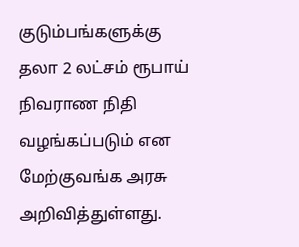குடும்பங்களுக்கு தலா 2 லட்சம் ரூபாய் நிவராண நிதி வழங்கப்படும் என மேற்குவங்க அரசு அறிவித்துள்ளது.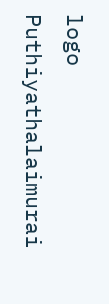logo
Puthiyathalaimurai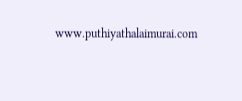www.puthiyathalaimurai.com